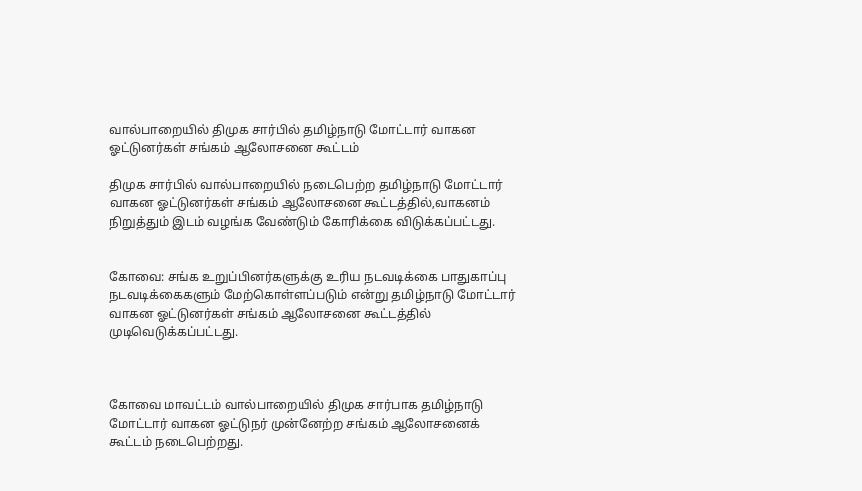வால்பாறையில் திமுக சார்பில் தமிழ்நாடு மோட்டார் வாகன ஓட்டுனர்கள் சங்கம் ஆலோசனை கூட்டம்

திமுக சார்பில் வால்பாறையில் நடைபெற்ற தமிழ்நாடு மோட்டார் வாகன ஓட்டுனர்கள் சங்கம் ஆலோசனை கூட்டத்தில்,வாகனம் நிறுத்தும் இடம் வழங்க வேண்டும் கோரிக்கை விடுக்கப்பட்டது.


கோவை: சங்க உறுப்பினர்களுக்கு உரிய நடவடிக்கை பாதுகாப்பு நடவடிக்கைகளும் மேற்கொள்ளப்படும் என்று தமிழ்நாடு மோட்டார் வாகன ஓட்டுனர்கள் சங்கம் ஆலோசனை கூட்டத்தில் முடிவெடுக்கப்பட்டது.



கோவை மாவட்டம் வால்பாறையில் திமுக சார்பாக தமிழ்நாடு மோட்டார் வாகன ஓட்டுநர் முன்னேற்ற சங்கம் ஆலோசனைக் கூட்டம் நடைபெற்றது.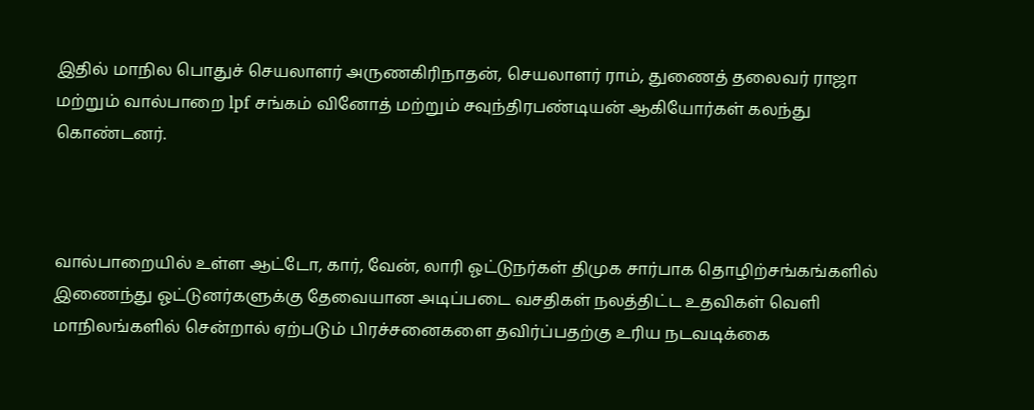இதில் மாநில பொதுச் செயலாளர் அருணகிரிநாதன், செயலாளர் ராம், துணைத் தலைவர் ராஜா மற்றும் வால்பாறை lpf சங்கம் வினோத் மற்றும் சவுந்திரபண்டியன் ஆகியோர்கள் கலந்து கொண்டனர்.



வால்பாறையில் உள்ள ஆட்டோ, கார், வேன், லாரி ஓட்டுநர்கள் திமுக சார்பாக தொழிற்சங்கங்களில் இணைந்து ஓட்டுனர்களுக்கு தேவையான அடிப்படை வசதிகள் நலத்திட்ட உதவிகள் வெளி மாநிலங்களில் சென்றால் ஏற்படும் பிரச்சனைகளை தவிர்ப்பதற்கு உரிய நடவடிக்கை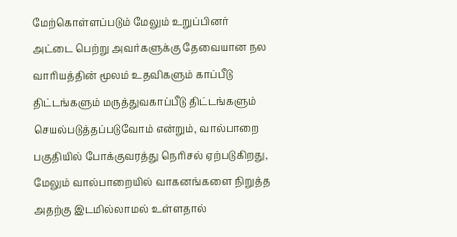மேற்கொள்ளப்படும் மேலும் உறுப்பினர் அட்டை பெற்று அவர்களுக்கு தேவையான நல வாரியத்தின் மூலம் உதவிகளும் காப்பீடு திட்டங்களும் மருத்துவகாப்பீடு திட்டங்களும் செயல்படுத்தப்படுவோம் என்றும், வால்பாறை பகுதியில் போக்குவரத்து நெரிசல் ஏற்படுகிறது, மேலும் வால்பாறையில் வாகனங்களை நிறுத்த அதற்கு இடமில்லாமல் உள்ளதால்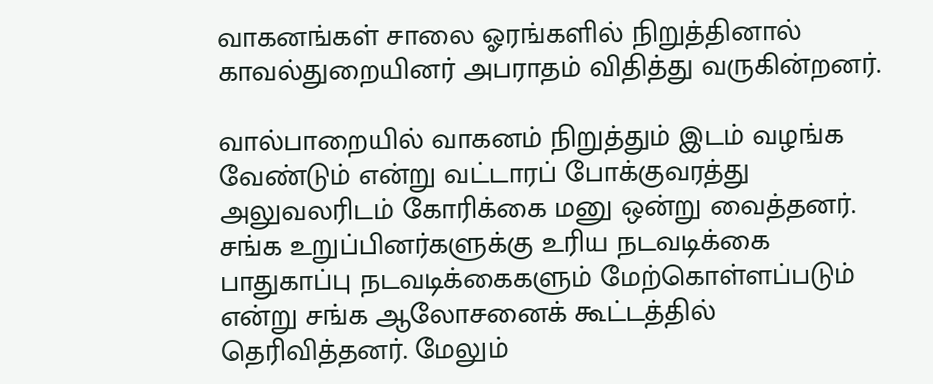வாகனங்கள் சாலை ஓரங்களில் நிறுத்தினால் காவல்துறையினர் அபராதம் விதித்து வருகின்றனர்.

வால்பாறையில் வாகனம் நிறுத்தும் இடம் வழங்க வேண்டும் என்று வட்டாரப் போக்குவரத்து அலுவலரிடம் கோரிக்கை மனு ஒன்று வைத்தனர். சங்க உறுப்பினர்களுக்கு உரிய நடவடிக்கை பாதுகாப்பு நடவடிக்கைகளும் மேற்கொள்ளப்படும் என்று சங்க ஆலோசனைக் கூட்டத்தில் தெரிவித்தனர். மேலும்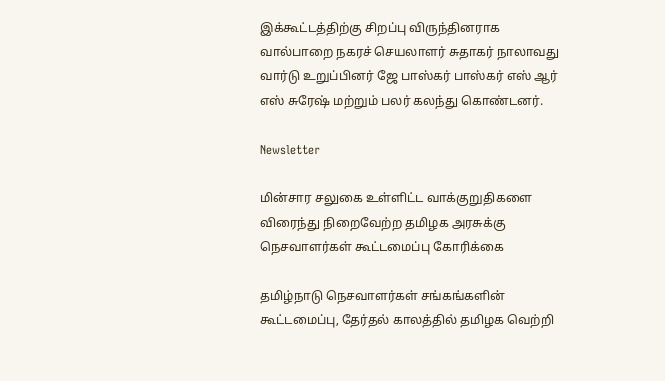இக்கூட்டத்திற்கு சிறப்பு விருந்தினராக வால்பாறை நகரச் செயலாளர் சுதாகர் நாலாவது வார்டு உறுப்பினர் ஜே பாஸ்கர் பாஸ்கர் எஸ் ஆர் எஸ் சுரேஷ் மற்றும் பலர் கலந்து கொண்டனர்.

Newsletter

மின்சார சலுகை உள்ளிட்ட வாக்குறுதிகளை விரைந்து நிறைவேற்ற தமிழக அரசுக்கு நெசவாளர்கள் கூட்டமைப்பு கோரிக்கை

தமிழ்நாடு நெசவாளர்கள் சங்கங்களின் கூட்டமைப்பு, தேர்தல் காலத்தில் தமிழக வெற்றி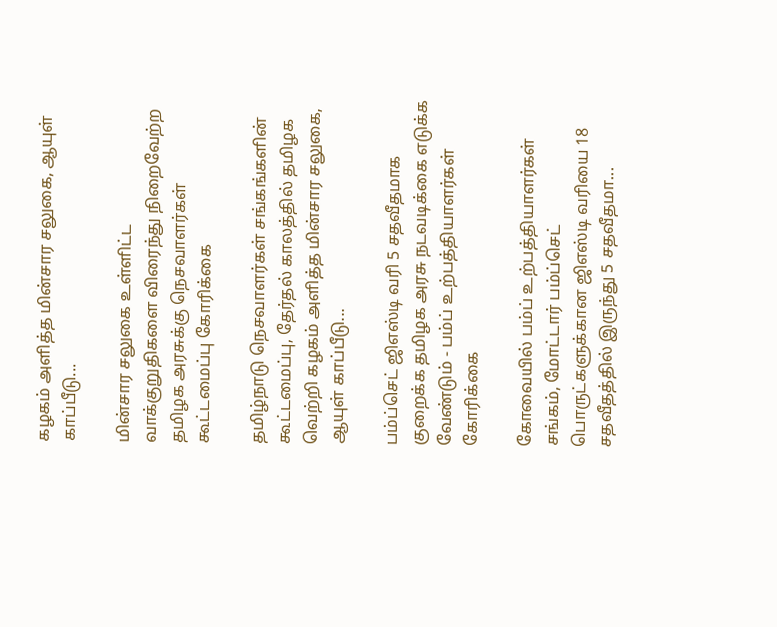கழகம் அளித்த மின்சார சலுகை, ஆயுள் காப்பீடு...

மின்சார சலுகை உள்ளிட்ட வாக்குறுதிகளை விரைந்து நிறைவேற்ற தமிழக அரசுக்கு நெசவாளர்கள் கூட்டமைப்பு கோரிக்கை

தமிழ்நாடு நெசவாளர்கள் சங்கங்களின் கூட்டமைப்பு, தேர்தல் காலத்தில் தமிழக வெற்றி கழகம் அளித்த மின்சார சலுகை, ஆயுள் காப்பீடு...

பம்ப்செட் ஜிஎஸ்டி வரி 5 சதவீதமாக குறைக்க தமிழக அரசு நடவடிக்கை எடுக்க வேண்டும் - பம்ப் உற்பத்தியாளர்கள் கோரிக்கை

கோவையில் பம்ப் உற்பத்தியாளர்கள் சங்கம், மோட்டார் பம்ப்செட் பொருட்களுக்கான ஜிஎஸ்டி வரியை 18 சதவீதத்தில் இருந்து 5 சதவீதமா...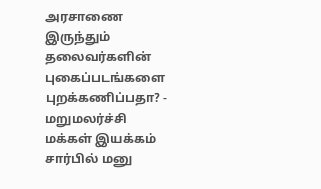அரசாணை இருந்தும் தலைவர்களின் புகைப்படங்களை  புறக்கணிப்பதா? - மறுமலர்ச்சி மக்கள் இயக்கம் சார்பில் மனு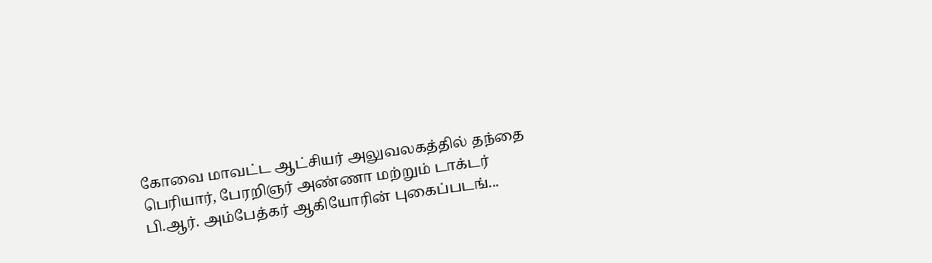கோவை மாவட்ட ஆட்சியர் அலுவலகத்தில் தந்தை பெரியார், பேரறிஞர் அண்ணா மற்றும் டாக்டர் பி.ஆர். அம்பேத்கர் ஆகியோரின் புகைப்படங்...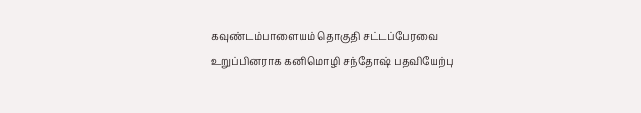கவுண்டம்பாளையம் தொகுதி சட்டப்பேரவை உறுப்பினராக கனிமொழி சந்தோஷ் பதவியேற்பு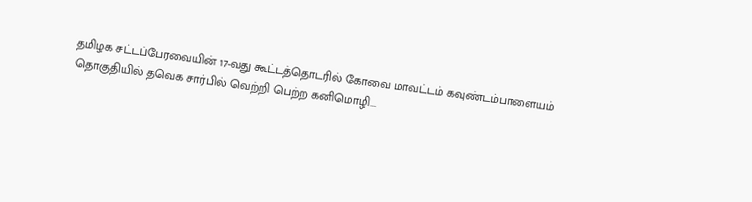தமிழக சட்டப்பேரவையின் 17-வது கூட்டத்தொடரில் கோவை மாவட்டம் கவுண்டம்பாளையம் தொகுதியில் தவெக சார்பில் வெற்றி பெற்ற கனிமொழி...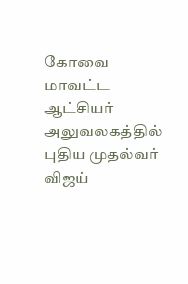கோவை மாவட்ட ஆட்சியர் அலுவலகத்தில் புதிய முதல்வர் விஜய்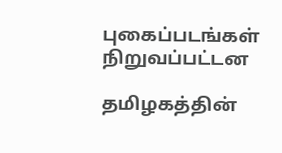புகைப்படங்கள் நிறுவப்பட்டன

தமிழகத்தின்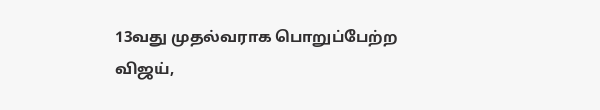13வது முதல்வராக பொறுப்பேற்ற விஜய்,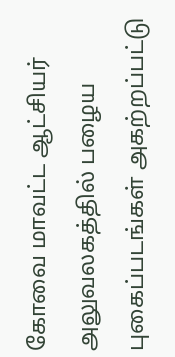கோவை மாவட்ட ஆட்சியர் அலுவலகத்தில் பழைய புகைப்படங்கள் அகற்றப்பட்டு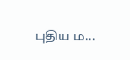புதிய ம...